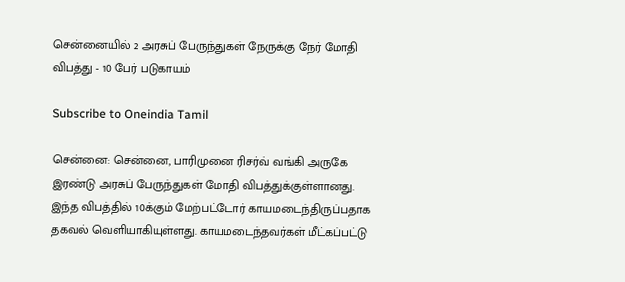சென்னையில் 2 அரசுப் பேருந்துகள் நேருக்கு நேர் மோதி விபத்து - 10 பேர் படுகாயம்

Subscribe to Oneindia Tamil

சென்னை: சென்னை, பாரிமுனை ரிசர்வ் வங்கி அருகே இரண்டு அரசுப் பேருந்துகள் மோதி விபத்துக்குள்ளானது. இந்த விபத்தில் 10க்கும் மேற்பட்டோர் காயமடைந்திருப்பதாக தகவல் வெளியாகியுள்ளது. காயமடைந்தவர்கள் மீட்கப்பட்டு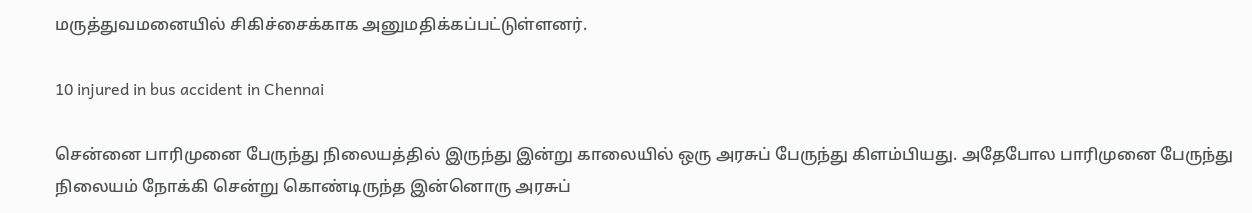மருத்துவமனையில் சிகிச்சைக்காக அனுமதிக்கப்பட்டுள்ளனர்.

10 injured in bus accident in Chennai

சென்னை பாரிமுனை பேருந்து நிலையத்தில் இருந்து இன்று காலையில் ஒரு அரசுப் பேருந்து கிளம்பியது. அதேபோல பாரிமுனை பேருந்து நிலையம் நோக்கி சென்று கொண்டிருந்த இன்னொரு அரசுப்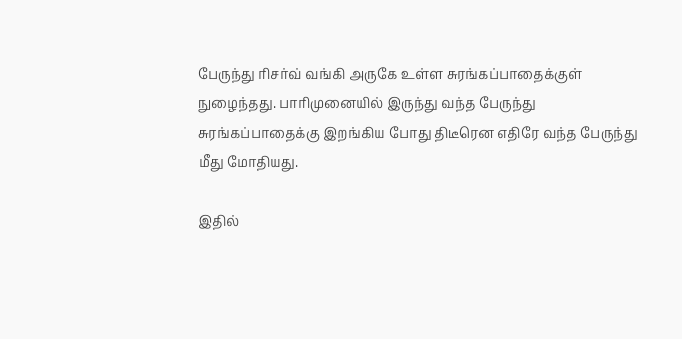பேருந்து ரிசர்வ் வங்கி அருகே உள்ள சுரங்கப்பாதைக்குள் நுழைந்தது. பாரிமுனையில் இருந்து வந்த பேருந்து சுரங்கப்பாதைக்கு இறங்கிய போது திடீரென எதிரே வந்த பேருந்து மீது மோதியது.

இதில்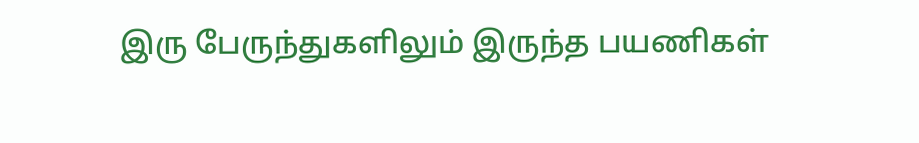இரு பேருந்துகளிலும் இருந்த பயணிகள்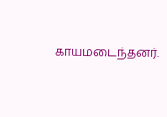காயமடைந்தனர்.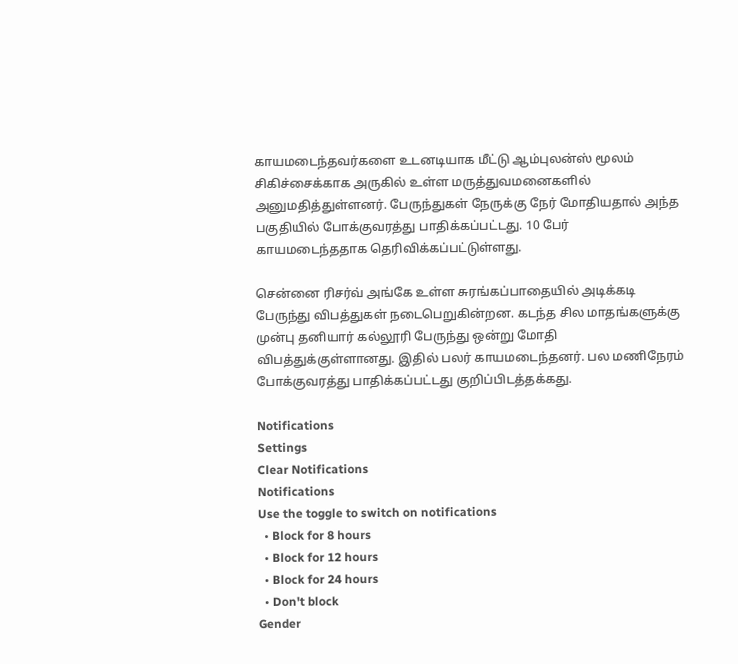காயமடைந்தவர்களை உடனடியாக மீட்டு ஆம்புலன்ஸ் மூலம் சிகிச்சைக்காக அருகில் உள்ள மருத்துவமனைகளில் அனுமதித்துள்ளனர். பேருந்துகள் நேருக்கு நேர் மோதியதால் அந்த பகுதியில் போக்குவரத்து பாதிக்கப்பட்டது. 10 பேர் காயமடைந்ததாக தெரிவிக்கப்பட்டுள்ளது.

சென்னை ரிசர்வ் அங்கே உள்ள சுரங்கப்பாதையில் அடிக்கடி பேருந்து விபத்துகள் நடைபெறுகின்றன. கடந்த சில மாதங்களுக்கு முன்பு தனியார் கல்லூரி பேருந்து ஒன்று மோதி விபத்துக்குள்ளானது. இதில் பலர் காயமடைந்தனர். பல மணிநேரம் போக்குவரத்து பாதிக்கப்பட்டது குறிப்பிடத்தக்கது.

Notifications
Settings
Clear Notifications
Notifications
Use the toggle to switch on notifications
  • Block for 8 hours
  • Block for 12 hours
  • Block for 24 hours
  • Don't block
Gender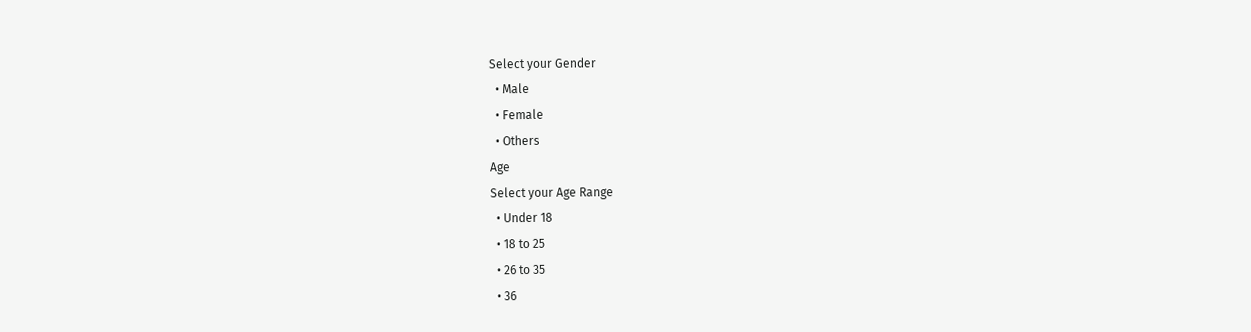Select your Gender
  • Male
  • Female
  • Others
Age
Select your Age Range
  • Under 18
  • 18 to 25
  • 26 to 35
  • 36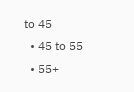to 45
  • 45 to 55
  • 55+